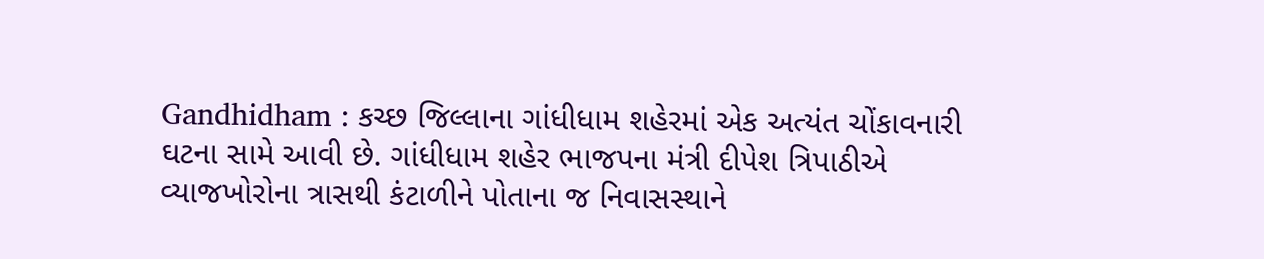Gandhidham : કચ્છ જિલ્લાના ગાંધીધામ શહેરમાં એક અત્યંત ચોંકાવનારી ઘટના સામે આવી છે. ગાંધીધામ શહેર ભાજપના મંત્રી દીપેશ ત્રિપાઠીએ વ્યાજખોરોના ત્રાસથી કંટાળીને પોતાના જ નિવાસસ્થાને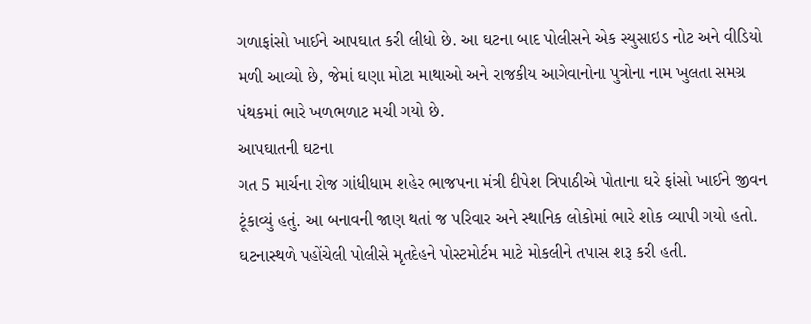ગળાફાંસો ખાઈને આપઘાત કરી લીધો છે. આ ઘટના બાદ પોલીસને એક સ્યુસાઇડ નોટ અને વીડિયો મળી આવ્યો છે, જેમાં ઘણા મોટા માથાઓ અને રાજકીય આગેવાનોના પુત્રોના નામ ખુલતા સમગ્ર પંથકમાં ભારે ખળભળાટ મચી ગયો છે.
આપઘાતની ઘટના
ગત 5 માર્ચના રોજ ગાંધીધામ શહેર ભાજપના મંત્રી દીપેશ ત્રિપાઠીએ પોતાના ઘરે ફાંસો ખાઈને જીવન ટૂંકાવ્યું હતું. આ બનાવની જાણ થતાં જ પરિવાર અને સ્થાનિક લોકોમાં ભારે શોક વ્યાપી ગયો હતો. ઘટનાસ્થળે પહોંચેલી પોલીસે મૃતદેહને પોસ્ટમોર્ટમ માટે મોકલીને તપાસ શરૂ કરી હતી.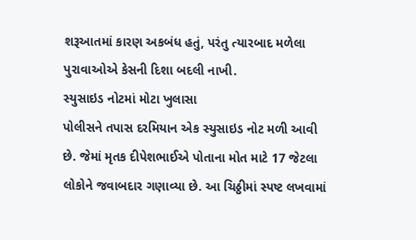શરૂઆતમાં કારણ અકબંધ હતું, પરંતુ ત્યારબાદ મળેલા પુરાવાઓએ કેસની દિશા બદલી નાખી.
સ્યુસાઇડ નોટમાં મોટા ખુલાસા
પોલીસને તપાસ દરમિયાન એક સ્યુસાઇડ નોટ મળી આવી છે. જેમાં મૃતક દીપેશભાઈએ પોતાના મોત માટે 17 જેટલા લોકોને જવાબદાર ગણાવ્યા છે. આ ચિઠ્ઠીમાં સ્પષ્ટ લખવામાં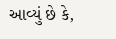આવ્યું છે કે,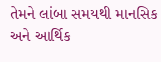તેમને લાંબા સમયથી માનસિક અને આર્થિક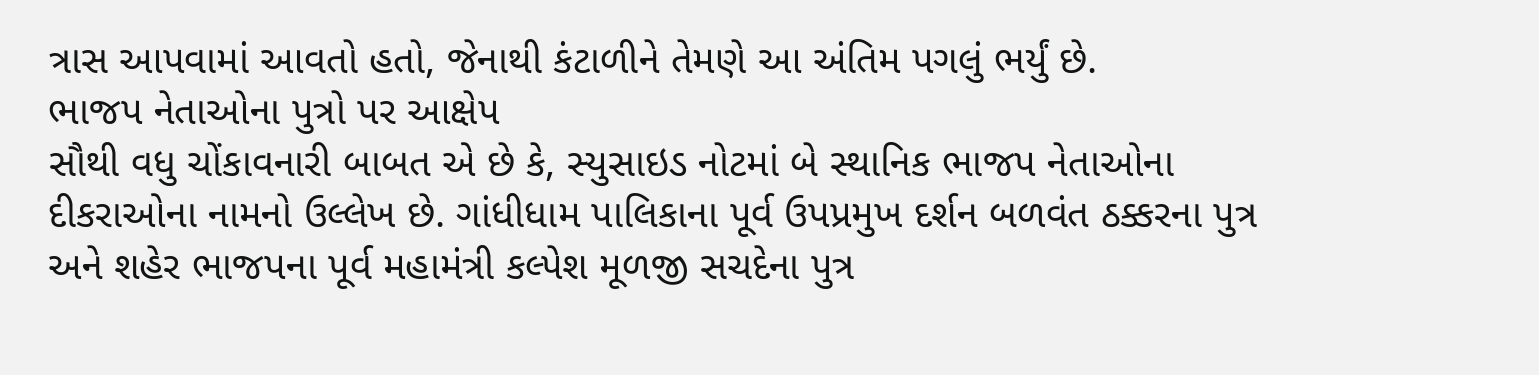ત્રાસ આપવામાં આવતો હતો, જેનાથી કંટાળીને તેમણે આ અંતિમ પગલું ભર્યું છે.
ભાજપ નેતાઓના પુત્રો પર આક્ષેપ
સૌથી વધુ ચોંકાવનારી બાબત એ છે કે, સ્યુસાઇડ નોટમાં બે સ્થાનિક ભાજપ નેતાઓના દીકરાઓના નામનો ઉલ્લેખ છે. ગાંધીધામ પાલિકાના પૂર્વ ઉપપ્રમુખ દર્શન બળવંત ઠક્કરના પુત્ર અને શહેર ભાજપના પૂર્વ મહામંત્રી કલ્પેશ મૂળજી સચદેના પુત્ર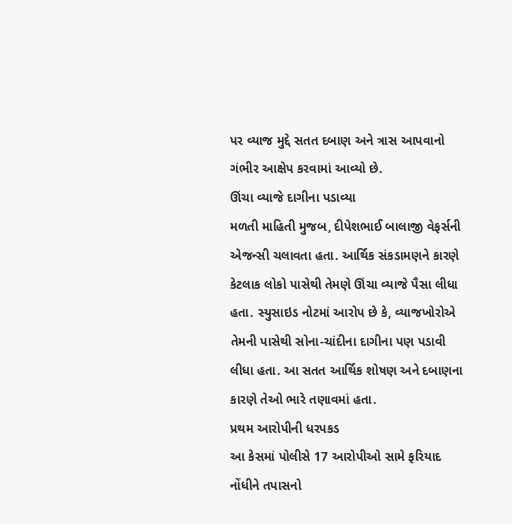પર વ્યાજ મુદ્દે સતત દબાણ અને ત્રાસ આપવાનો ગંભીર આક્ષેપ કરવામાં આવ્યો છે.
ઊંચા વ્યાજે દાગીના પડાવ્યા
મળતી માહિતી મુજબ, દીપેશભાઈ બાલાજી વેફર્સની એજન્સી ચલાવતા હતા. આર્થિક સંકડામણને કારણે કેટલાક લોકો પાસેથી તેમણે ઊંચા વ્યાજે પૈસા લીધા હતા. સ્યુસાઇડ નોટમાં આરોપ છે કે, વ્યાજખોરોએ તેમની પાસેથી સોના-ચાંદીના દાગીના પણ પડાવી લીધા હતા. આ સતત આર્થિક શોષણ અને દબાણના કારણે તેઓ ભારે તણાવમાં હતા.
પ્રથમ આરોપીની ધરપકડ
આ કેસમાં પોલીસે 17 આરોપીઓ સામે ફરિયાદ નોંધીને તપાસનો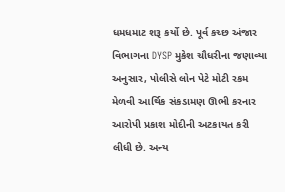ધમધમાટ શરૂ કર્યો છે. પૂર્વ કચ્છ અંજાર વિભાગના DYSP મુકેશ ચૌધરીના જણાવ્યા અનુસાર, પોલીસે લોન પેટે મોટી રકમ મેળવી આર્થિક સંકડામણ ઊભી કરનાર આરોપી પ્રકાશ મોદીની અટકાયત કરી લીધી છે. અન્ય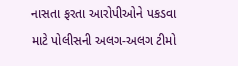નાસતા ફરતા આરોપીઓને પકડવા માટે પોલીસની અલગ-અલગ ટીમો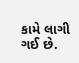કામે લાગી ગઈ છે.